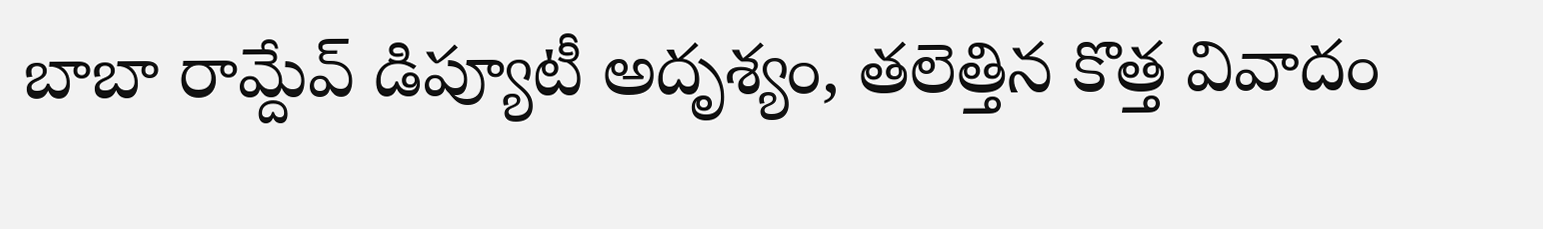బాబా రామ్దేవ్ డిప్యూటీ అదృశ్యం, తలెత్తిన కొత్త వివాదం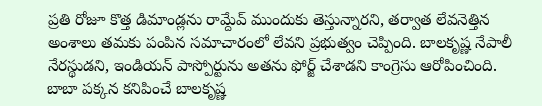ప్రతి రోజూ కొత్త డిమాండ్లను రామ్దేవ్ ముందుకు తెస్తున్నారని, తర్వాత లేవనెత్తిన అంశాలు తమకు పంపిన సమాచారంలో లేవని ప్రభుత్వం చెప్పింది. బాలకృష్ణ నేపాలీ నేరస్థుడని, ఇండియన్ పాస్పోర్టును అతను ఫోర్జ్ చేశాడని కాంగ్రెసు ఆరోపించింది. బాబా పక్కన కనిపించే బాలకృష్ణ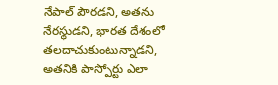నేపాల్ పౌరడని, అతను నేరస్థుడని, భారత దేశంలో తలదాచుకుంటున్నాడని, అతనికి పాస్పోర్టు ఎలా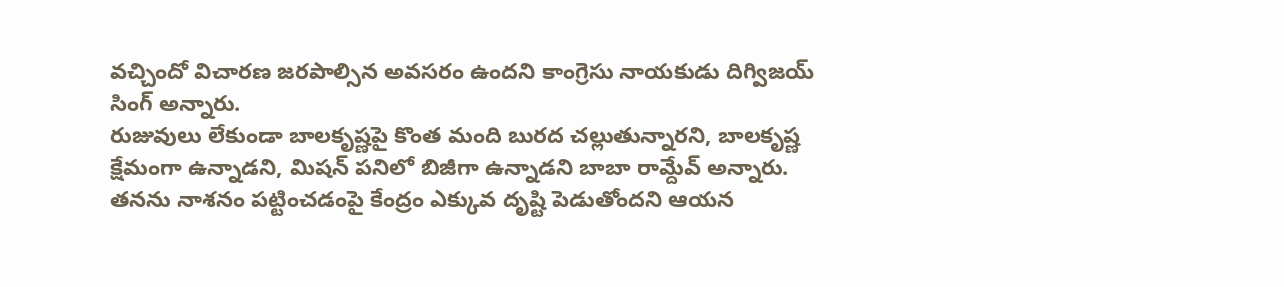వచ్చిందో విచారణ జరపాల్సిన అవసరం ఉందని కాంగ్రెసు నాయకుడు దిగ్విజయ్ సింగ్ అన్నారు.
రుజువులు లేకుండా బాలకృష్ణపై కొంత మంది బురద చల్లుతున్నారని, బాలకృష్ణ క్షేమంగా ఉన్నాడని, మిషన్ పనిలో బిజీగా ఉన్నాడని బాబా రామ్దేవ్ అన్నారు. తనను నాశనం పట్టించడంపై కేంద్రం ఎక్కువ దృష్టి పెడుతోందని ఆయన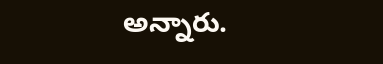అన్నారు.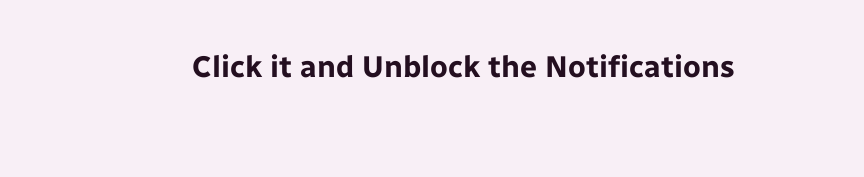Click it and Unblock the Notifications